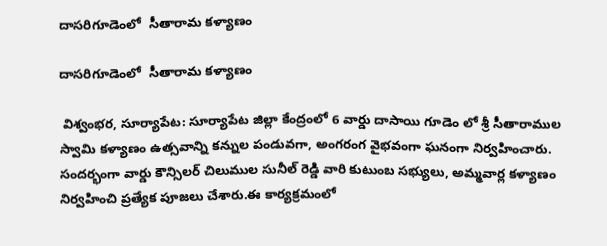దాసరిగూడెంలో  సీతారామ కళ్యాణం

దాసరిగూడెంలో  సీతారామ కళ్యాణం

 విశ్వంభర, సూర్యాపేట: సూర్యాపేట జిల్లా కేంద్రంలో 6 వార్డు దాసాయి గూడెం లో శ్రీ సీతారాముల స్వామి కళ్యాణం ఉత్సవాన్ని కన్నుల పండువగా, అంగరంగ వైభవంగా ఘనంగా నిర్వహించారు. సందర్భంగా వార్డు కౌన్సిలర్ చిలుముల సునీల్ రెడ్డి వారి కుటుంబ సభ్యులు, అమ్మవార్ల కళ్యాణం నిర్వహించి ప్రత్యేక పూజలు చేశారు.ఈ కార్యక్రమంలో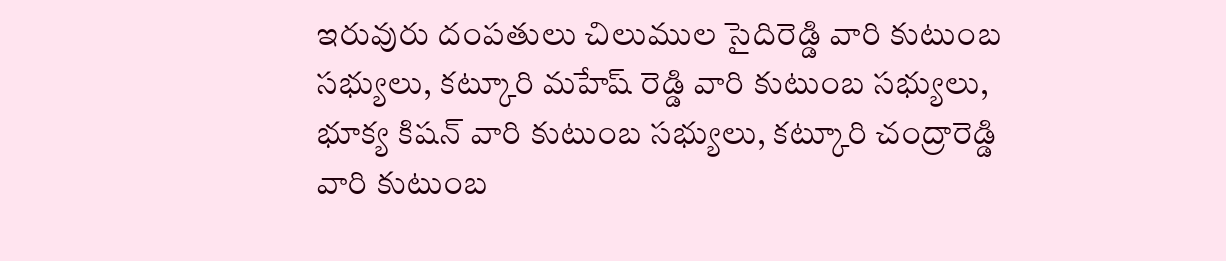ఇరువురు దంపతులు చిలుముల సైదిరెడ్డి వారి కుటుంబ సభ్యులు, కట్కూరి మహేష్ రెడ్డి వారి కుటుంబ సభ్యులు, భూక్య కిషన్ వారి కుటుంబ సభ్యులు, కట్కూరి చంద్రారెడ్డి వారి కుటుంబ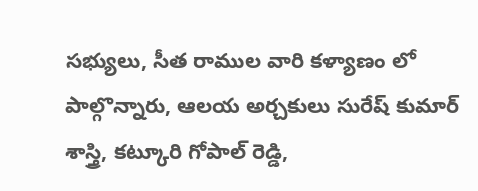సభ్యులు, సీత రాముల వారి కళ్యాణం లో పాల్గొన్నారు, ఆలయ అర్చకులు సురేష్ కుమార్ శాస్త్రి, కట్కూరి గోపాల్ రెడ్డి,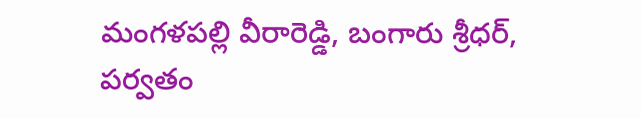మంగళపల్లి వీరారెడ్డి, బంగారు శ్రీధర్, పర్వతం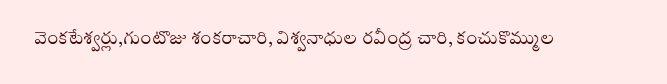వెంకటేశ్వర్లు,గుంటొజు శంకరాచారి, విశ్వనాధుల రవీంద్ర చారి, కంచుకొమ్ముల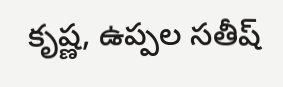కృష్ణ, ఉప్పల సతీష్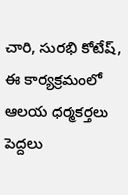చారి, సురభి కోటేష్, ఈ కార్యక్రమంలో ఆలయ ధర్మకర్తలు పెద్దలు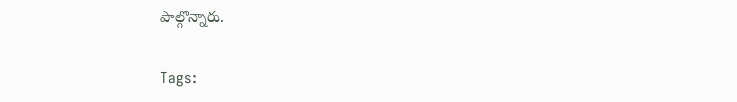పాల్గొన్నారు.

Tags: